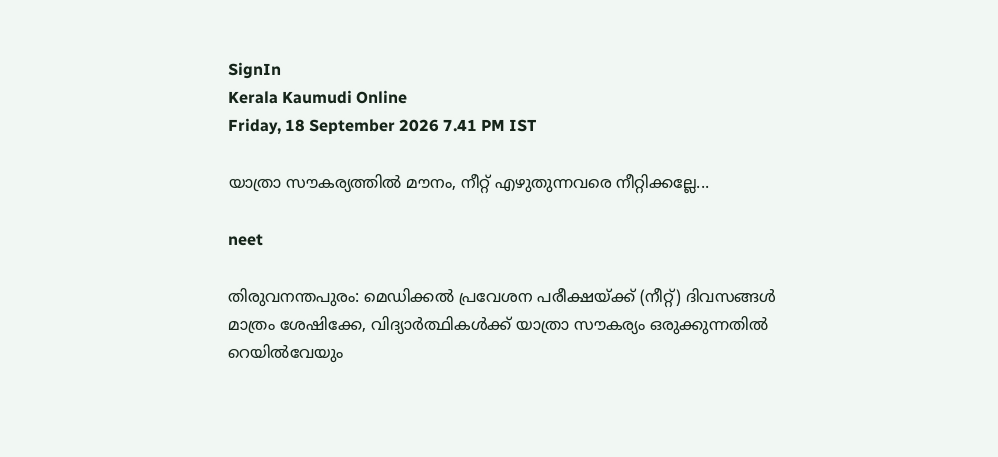SignIn
Kerala Kaumudi Online
Friday, 18 September 2026 7.41 PM IST

യാത്രാ സൗകര്യത്തിൽ മൗനം, നീറ്റ് എഴുതുന്നവരെ നീറ്റിക്കല്ലേ...

neet

തിരുവനന്തപുരം: മെഡിക്കൽ പ്രവേശന പരീക്ഷയ്ക്ക് (നീറ്റ്) ദിവസങ്ങൾ മാത്രം ശേഷിക്കേ, വിദ്യാർത്ഥികൾക്ക് യാത്രാ സൗകര്യം ഒരുക്കുന്നതിൽ റെയിൽവേയും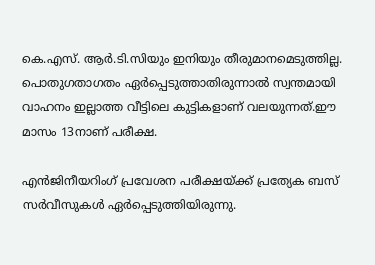കെ.എസ്. ആർ.ടി.സിയും ഇനിയും തീരുമാനമെടുത്തില്ല. പൊതുഗതാഗതം ഏർപ്പെടുത്താതിരുന്നാൽ സ്വന്തമായി വാഹനം ഇല്ലാത്ത വീട്ടിലെ കുട്ടികളാണ് വലയുന്നത്.ഈ മാസം 13നാണ് പരീക്ഷ.

എൻജിനീയറിംഗ് പ്രവേശന പരീക്ഷയ്ക്ക് പ്രത്യേക ബസ് സർവീസുകൾ ഏർപ്പെടുത്തിയിരുന്നു.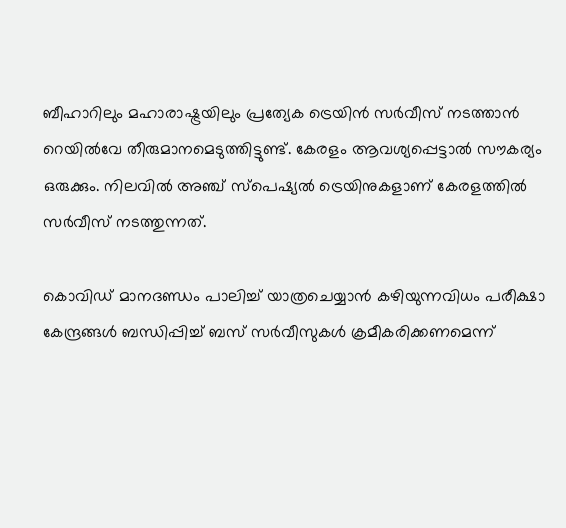ബീഹാറിലും മഹാരാഷ്ട്രയിലും പ്രത്യേക ട്രെയിൻ സർവീസ് നടത്താൻ റെയിൽവേ തീരുമാനമെടുത്തിട്ടുണ്ട്. കേരളം ആവശ്യപ്പെട്ടാൽ സൗകര്യം ഒരുക്കും. നിലവിൽ അഞ്ച് സ്പെഷ്യൽ ട്രെയിനുകളാണ് കേരളത്തിൽ സർവീസ് നടത്തുന്നത്.

കൊവിഡ് മാനദണ്ഡം പാലിച്ച് യാത്രചെയ്യാൻ കഴിയുന്നവിധം പരീക്ഷാ കേന്ദ്രങ്ങൾ ബന്ധിപ്പിച്ച് ബസ് സർവീസുകൾ ക്രമീകരിക്കണമെന്ന്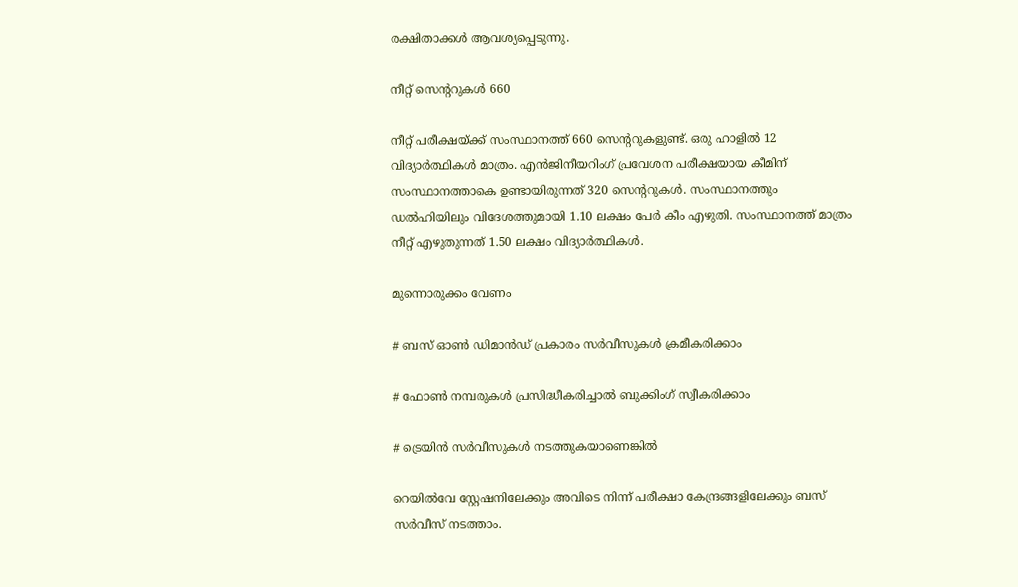രക്ഷിതാക്കൾ ആവശ്യപ്പെടുന്നു.

നീറ്റ് സെന്ററുകൾ 660

നീറ്റ് പരീക്ഷയ്ക്ക് സംസ്ഥാനത്ത് 660 സെന്ററുകളുണ്ട്. ഒരു ഹാളിൽ 12 വിദ്യാർത്ഥികൾ മാത്രം. എൻജിനീയറിംഗ് പ്രവേശന പരീക്ഷയായ കീമിന് സംസ്ഥാനത്താകെ ഉണ്ടായിരുന്നത് 320 സെന്ററുകൾ. സംസ്ഥാനത്തും ഡൽഹിയിലും വിദേശത്തുമായി 1.10 ലക്ഷം പേർ കീം എഴുതി. സംസ്ഥാനത്ത് മാത്രം നീറ്റ് എഴുതുന്നത് 1.50 ലക്ഷം വിദ്യാർത്ഥികൾ.

മുന്നൊരുക്കം വേണം

# ബസ് ഓൺ ഡിമാൻഡ് പ്രകാരം സർവീസുകൾ ക്രമീകരിക്കാം

# ഫോൺ നമ്പരുകൾ പ്രസിദ്ധീകരിച്ചാൽ ബുക്കിംഗ് സ്വീകരിക്കാം

# ട്രെയിൻ സർവീസുകൾ നടത്തുകയാണെങ്കിൽ

റെയിൽവേ സ്റ്റേഷനിലേക്കും അവിടെ നിന്ന് പരീക്ഷാ കേന്ദ്രങ്ങളിലേക്കും ബസ് സർവീസ് നടത്താം.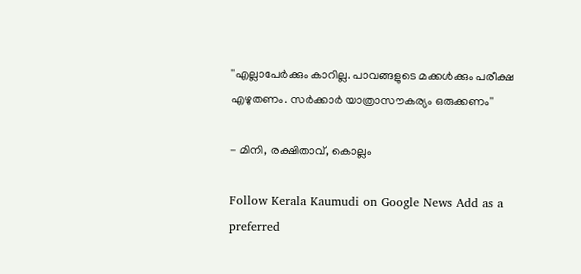''എല്ലാപേർക്കും കാറില്ല. പാവങ്ങളുടെ മക്കൾക്കും പരീക്ഷ എഴുതണം. സർക്കാർ യാത്രാസൗകര്യം ഒരുക്കണം''

- മിനി, രക്ഷിതാവ്, കൊല്ലം

Follow Kerala Kaumudi on Google News Add as a preferred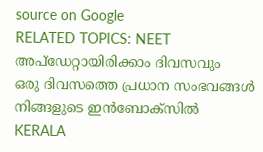source on Google
RELATED TOPICS: NEET
അപ്ഡേറ്റായിരിക്കാം ദിവസവും
ഒരു ദിവസത്തെ പ്രധാന സംഭവങ്ങൾ നിങ്ങളുടെ ഇൻബോക്സിൽ
KERALA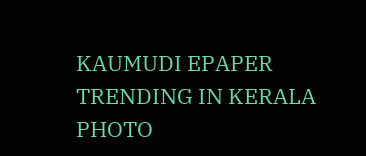KAUMUDI EPAPER
TRENDING IN KERALA
PHOTO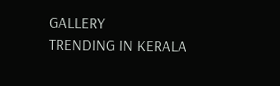GALLERY
TRENDING IN KERALA